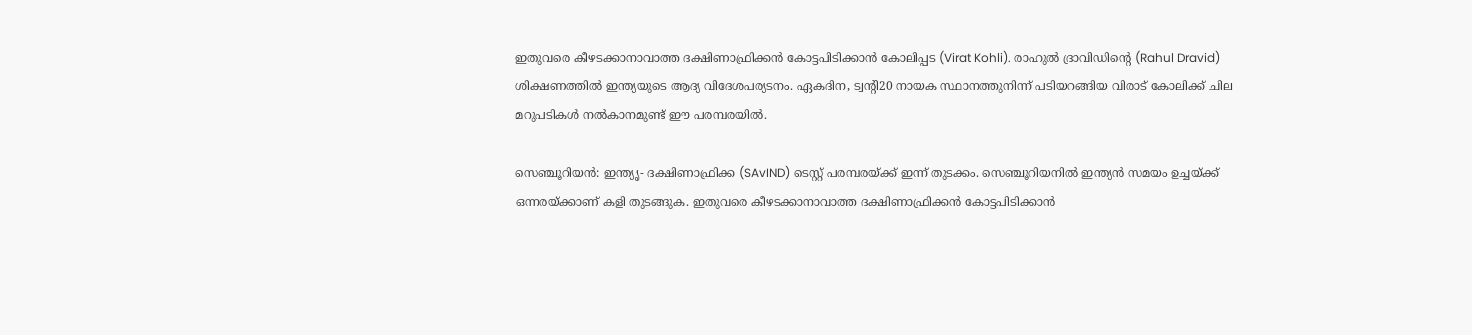ഇതുവരെ കീഴടക്കാനാവാത്ത ദക്ഷിണാഫ്രിക്കന്‍ കോട്ടപിടിക്കാന്‍ കോലിപ്പട (Virat Kohli). രാഹുല്‍ ദ്രാവിഡിന്റെ (Rahul Dravid) ശിക്ഷണത്തില്‍ ഇന്ത്യയുടെ ആദ്യ വിദേശപര്യടനം. ഏകദിന, ട്വന്റി20 നായക സ്ഥാനത്തുനിന്ന് പടിയറങ്ങിയ വിരാട് കോലിക്ക് ചില മറുപടികള്‍ നല്‍കാനമുണ്ട് ഈ പരമ്പരയില്‍.

സെഞ്ചൂറിയന്‍: ഇന്ത്യൃ- ദക്ഷിണാഫ്രിക്ക (SAvIND) ടെസ്റ്റ് പരമ്പരയ്ക്ക് ഇന്ന് തുടക്കം. സെഞ്ചൂറിയനില്‍ ഇന്ത്യന്‍ സമയം ഉച്ചയ്ക്ക് ഒന്നരയ്ക്കാണ് കളി തുടങ്ങുക. ഇതുവരെ കീഴടക്കാനാവാത്ത ദക്ഷിണാഫ്രിക്കന്‍ കോട്ടപിടിക്കാന്‍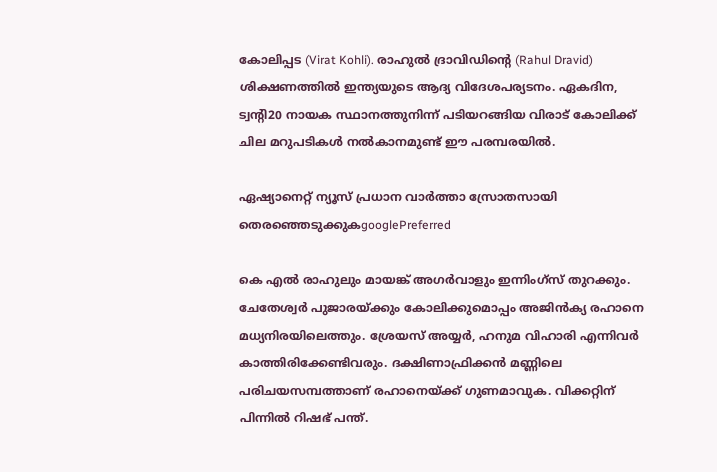കോലിപ്പട (Virat Kohli). രാഹുല്‍ ദ്രാവിഡിന്റെ (Rahul Dravid) ശിക്ഷണത്തില്‍ ഇന്ത്യയുടെ ആദ്യ വിദേശപര്യടനം. ഏകദിന, ട്വന്റി20 നായക സ്ഥാനത്തുനിന്ന് പടിയറങ്ങിയ വിരാട് കോലിക്ക് ചില മറുപടികള്‍ നല്‍കാനമുണ്ട് ഈ പരമ്പരയില്‍.

ഏഷ്യാനെറ്റ് ന്യൂസ് പ്രധാന വാർത്താ സ്രോതസായി തെരഞ്ഞെടുക്കുകgooglePreferred

കെ എല്‍ രാഹുലും മായങ്ക് അഗര്‍വാളും ഇന്നിംഗ്‌സ് തുറക്കും. ചേതേശ്വര്‍ പുജാരയ്ക്കും കോലിക്കുമൊപ്പം അജിന്‍ക്യ രഹാനെ മധ്യനിരയിലെത്തും. ശ്രേയസ് അയ്യര്‍, ഹനുമ വിഹാരി എന്നിവര്‍ കാത്തിരിക്കേണ്ടിവരും. ദക്ഷിണാഫ്രിക്കന്‍ മണ്ണിലെ പരിചയസമ്പത്താണ് രഹാനെയ്ക്ക് ഗുണമാവുക. വിക്കറ്റിന് പിന്നില്‍ റിഷഭ് പന്ത്.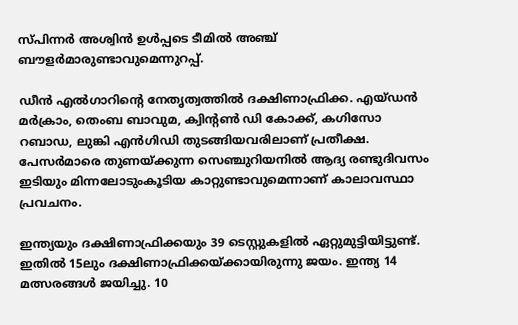സ്പിന്നര്‍ അശ്വിന്‍ ഉള്‍പ്പടെ ടീമില്‍ അഞ്ച് ബൗളര്‍മാരുണ്ടാവുമെന്നുറപ്പ്.

ഡീന്‍ എല്‍ഗാറിന്റെ നേതൃത്വത്തില്‍ ദക്ഷിണാഫ്രിക്ക. എയ്ഡന്‍ മര്‍ക്രാം, തെംബ ബാവുമ, ക്വിന്റണ്‍ ഡി കോക്ക്, കഗിസോ റബാഡ, ലുങ്കി എന്‍ഗിഡി തുടങ്ങിയവരിലാണ് പ്രതീക്ഷ. പേസര്‍മാരെ തുണയ്ക്കുന്ന സെഞ്ചുറിയനില്‍ ആദ്യ രണ്ടുദിവസം ഇടിയും മിന്നലോടുംകൂടിയ കാറ്റുണ്ടാവുമെന്നാണ് കാലാവസ്ഥാ പ്രവചനം.

ഇന്ത്യയും ദക്ഷിണാഫ്രിക്കയും 39 ടെസ്റ്റുകളില്‍ ഏറ്റുമുട്ടിയിട്ടുണ്ട്. ഇതില്‍ 15ലും ദക്ഷിണാഫ്രിക്കയ്ക്കായിരുന്നു ജയം. ഇന്ത്യ 14 മത്സരങ്ങള്‍ ജയിച്ചു. 10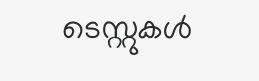ടെസ്റ്റുകള്‍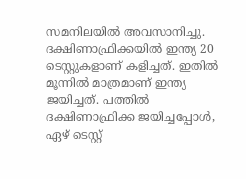സമനിലയില്‍ അവസാനിച്ചു. ദക്ഷിണാഫ്രിക്കയില്‍ ഇന്ത്യ 20 ടെസ്റ്റുകളാണ് കളിച്ചത്. ഇതില്‍ മൂന്നില്‍ മാത്രമാണ് ഇന്ത്യ ജയിച്ചത്. പത്തില്‍ ദക്ഷിണാഫ്രിക്ക ജയിച്ചപ്പോള്‍, ഏഴ് ടെസ്റ്റ്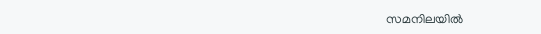സമനിലയില്‍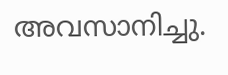അവസാനിച്ചു.